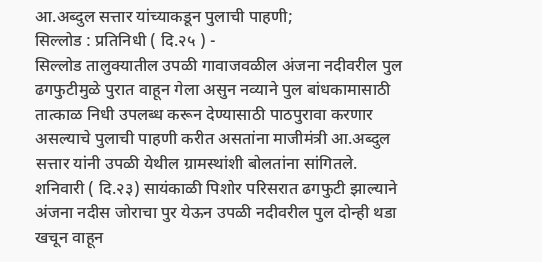आ.अब्दुल सत्तार यांच्याकडून पुलाची पाहणी;
सिल्लोड : प्रतिनिधी ( दि.२५ ) -
सिल्लोड तालुक्यातील उपळी गावाजवळील अंजना नदीवरील पुल ढगफुटीमुळे पुरात वाहून गेला असुन नव्याने पुल बांधकामासाठी तात्काळ निधी उपलब्ध करून देण्यासाठी पाठपुरावा करणार असल्याचे पुलाची पाहणी करीत असतांना माजीमंत्री आ.अब्दुल सत्तार यांनी उपळी येथील ग्रामस्थांशी बोलतांना सांगितले.
शनिवारी ( दि.२३) सायंकाळी पिशोर परिसरात ढगफुटी झाल्याने अंजना नदीस जोराचा पुर येऊन उपळी नदीवरील पुल दोन्ही थडा खचून वाहून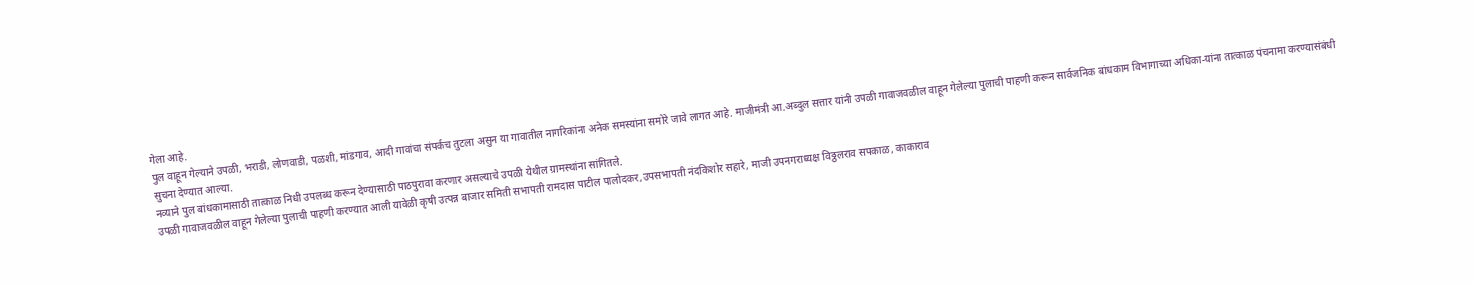गेला आहे.
पुल वाहून गेल्याने उपळी, भराडी, लोणवाडी, पळशी, मांडगाव, आदी गावांचा संपर्कच तुटला असुन या गावातील नागरिकांना अनेक समस्यांना समोरे जावे लागत आहे. माजीमंत्री आ.अब्दुल सत्तार यांनी उपळी गावाजवळील वाहून गेलेल्या पुलाची पाहणी करून सार्वजनिक बांधकाम विभागाच्या अधिका-यांना तात्काळ पंचनामा करण्यासंबंधी सुचना देण्यात आल्या.
नव्याने पुल बांधकामासाठी तात्काळ निधी उपलब्ध करून देण्यासाठी पाठपुरावा करणार असल्याचे उपळी येथील ग्रामस्थांना सांगितले.
उपळी गावाजवळील वाहून गेलेल्या पुलाची पाहणी करण्यात आली यावेळी कृषी उत्पन्न बाजार समिती सभापती रामदास पाटील पालोदकर,उपसभापती नंदकिशोर सहारे, माजी उपनगराध्यक्ष विठ्ठलराव सपकाळ, काकाराव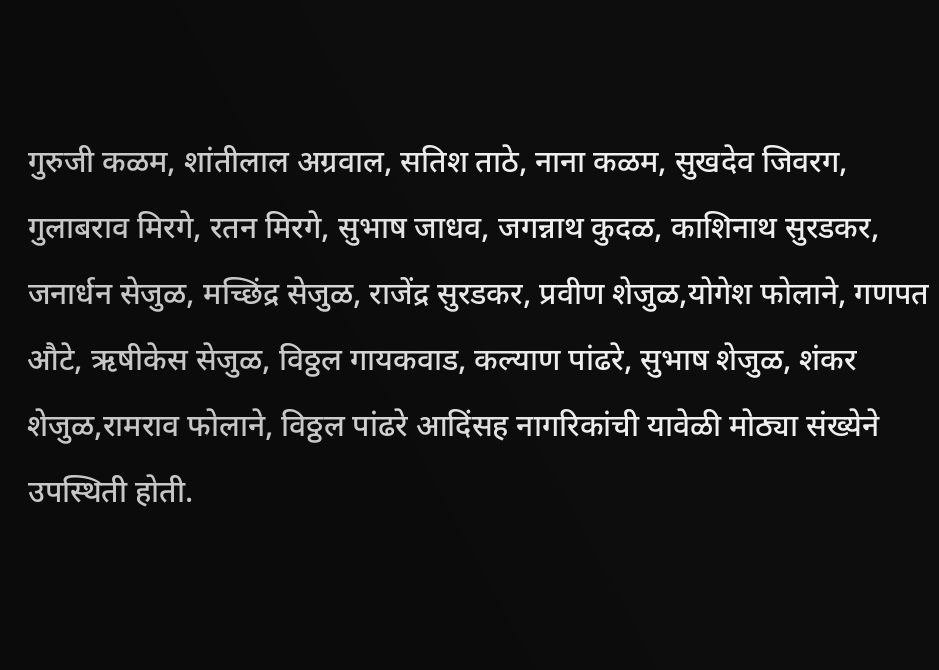गुरुजी कळम, शांतीलाल अग्रवाल, सतिश ताठे, नाना कळम, सुखदेव जिवरग, गुलाबराव मिरगे, रतन मिरगे, सुभाष जाधव, जगन्नाथ कुदळ, काशिनाथ सुरडकर, जनार्धन सेजुळ, मच्छिंद्र सेजुळ, राजेंद्र सुरडकर, प्रवीण शेजुळ,योगेश फोलाने, गणपत औटे, ऋषीकेस सेजुळ, विठ्ठल गायकवाड, कल्याण पांढरे, सुभाष शेजुळ, शंकर शेजुळ,रामराव फोलाने, विठ्ठल पांढरे आदिंसह नागरिकांची यावेळी मोठ्या संख्येने उपस्थिती होती.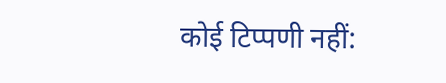कोई टिप्पणी नहीं: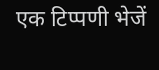एक टिप्पणी भेजें